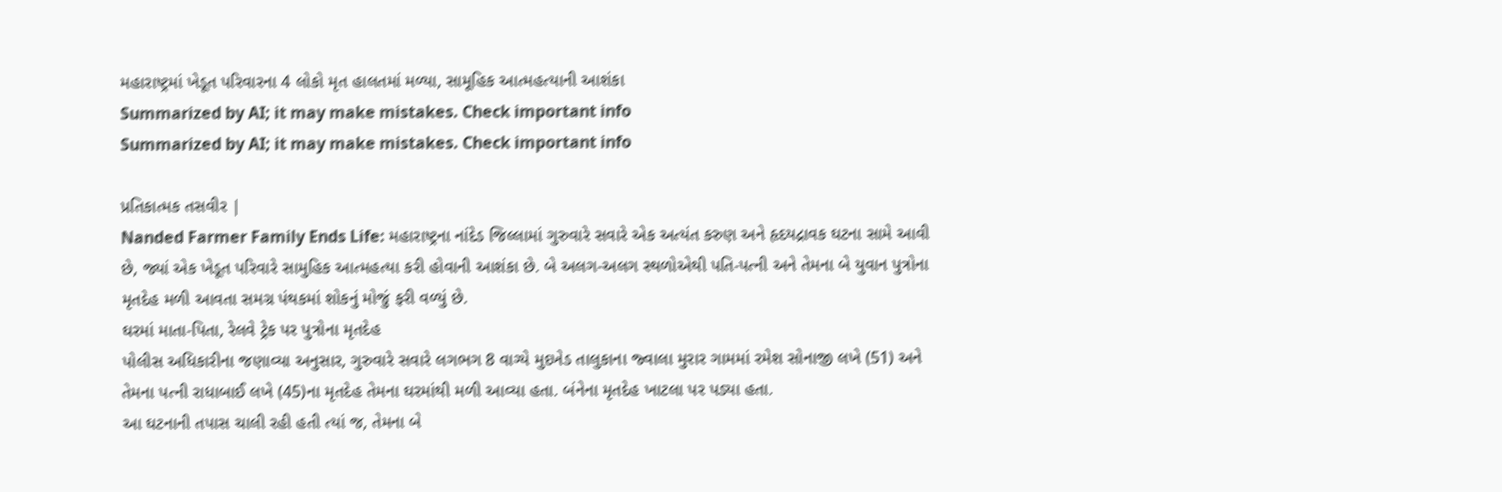મહારાષ્ટ્રમાં ખેડૂત પરિવારના 4 લોકો મૃત હાલતમાં મળ્યા, સામૂહિક આત્મહત્યાની આશંકા
Summarized by AI; it may make mistakes. Check important info
Summarized by AI; it may make mistakes. Check important info

પ્રતિકાત્મક તસવીર |
Nanded Farmer Family Ends Life: મહારાષ્ટ્રના નાંદેડ જિલ્લામાં ગુરુવારે સવારે એક અત્યંત કરુણ અને હૃદયદ્રાવક ઘટના સામે આવી છે, જ્યાં એક ખેડૂત પરિવારે સામુહિક આત્મહત્યા કરી હોવાની આશંકા છે. બે અલગ-અલગ સ્થળોએથી પતિ-પત્ની અને તેમના બે યુવાન પુત્રોના મૃતદેહ મળી આવતા સમગ્ર પંથકમાં શોકનું મોજું ફરી વળ્યું છે.
ઘરમાં માતા-પિતા, રેલવે ટ્રેક પર પુત્રોના મૃતદેહ
પોલીસ અધિકારીના જણાવ્યા અનુસાર, ગુરુવારે સવારે લગભગ 8 વાગ્યે મુદખેડ તાલુકાના જ્વાલા મુરાર ગામમાં રમેશ સોનાજી લખે (51) અને તેમના પત્ની રાધાબાઈ લખે (45)ના મૃતદેહ તેમના ઘરમાંથી મળી આવ્યા હતા. બંનેના મૃતદેહ ખાટલા પર પડ્યા હતા.
આ ઘટનાની તપાસ ચાલી રહી હતી ત્યાં જ, તેમના બે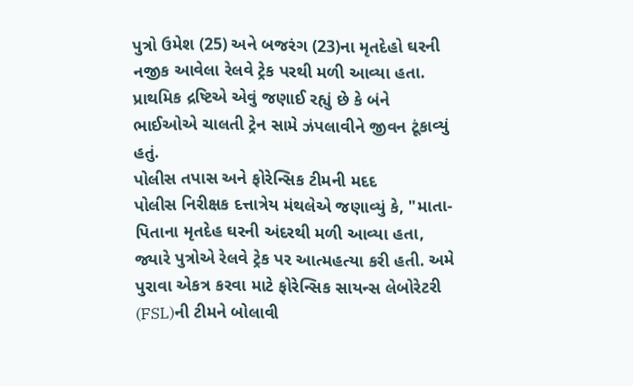પુત્રો ઉમેશ (25) અને બજરંગ (23)ના મૃતદેહો ઘરની નજીક આવેલા રેલવે ટ્રેક પરથી મળી આવ્યા હતા. પ્રાથમિક દ્રષ્ટિએ એવું જણાઈ રહ્યું છે કે બંને ભાઈઓએ ચાલતી ટ્રેન સામે ઝંપલાવીને જીવન ટૂંકાવ્યું હતું.
પોલીસ તપાસ અને ફોરેન્સિક ટીમની મદદ
પોલીસ નિરીક્ષક દત્તાત્રેય મંથલેએ જણાવ્યું કે, "માતા-પિતાના મૃતદેહ ઘરની અંદરથી મળી આવ્યા હતા, જ્યારે પુત્રોએ રેલવે ટ્રેક પર આત્મહત્યા કરી હતી. અમે પુરાવા એકત્ર કરવા માટે ફોરેન્સિક સાયન્સ લેબોરેટરી (FSL)ની ટીમને બોલાવી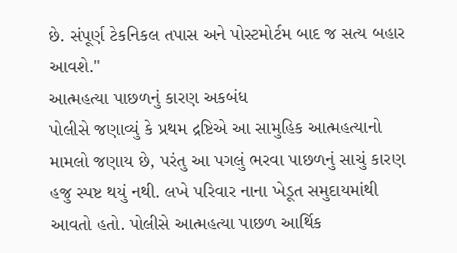છે. સંપૂર્ણ ટેકનિકલ તપાસ અને પોસ્ટમોર્ટમ બાદ જ સત્ય બહાર આવશે."
આત્મહત્યા પાછળનું કારણ અકબંધ
પોલીસે જણાવ્યું કે પ્રથમ દ્રષ્ટિએ આ સામુહિક આત્મહત્યાનો મામલો જણાય છે, પરંતુ આ પગલું ભરવા પાછળનું સાચું કારણ હજુ સ્પષ્ટ થયું નથી. લખે પરિવાર નાના ખેડૂત સમુદાયમાંથી આવતો હતો. પોલીસે આત્મહત્યા પાછળ આર્થિક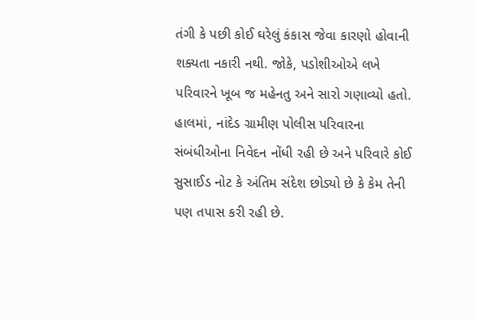તંગી કે પછી કોઈ ઘરેલું કંકાસ જેવા કારણો હોવાની શક્યતા નકારી નથી. જોકે, પડોશીઓએ લખે પરિવારને ખૂબ જ મહેનતુ અને સારો ગણાવ્યો હતો.
હાલમાં, નાંદેડ ગ્રામીણ પોલીસ પરિવારના સંબંધીઓના નિવેદન નોંધી રહી છે અને પરિવારે કોઈ સુસાઈડ નોટ કે અંતિમ સંદેશ છોડ્યો છે કે કેમ તેની પણ તપાસ કરી રહી છે.